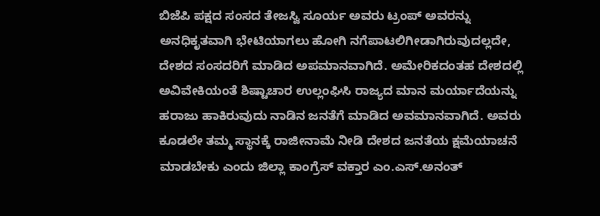ಬಿಜೆಪಿ ಪಕ್ಷದ ಸಂಸದ ತೇಜಸ್ವಿ ಸೂರ್ಯ ಅವರು ಟ್ರಂಪ್ ಅವರನ್ನು ಅನಧಿಕೃತವಾಗಿ ಭೇಟಿಯಾಗಲು ಹೋಗಿ ನಗೆಪಾಟಲಿಗೀಡಾಗಿರುವುದಲ್ಲದೇ, ದೇಶದ ಸಂಸದರಿಗೆ ಮಾಡಿದ ಅಪಮಾನವಾಗಿದೆ. ಅಮೇರಿಕದಂತಹ ದೇಶದಲ್ಲಿ ಅವಿವೇಕಿಯಂತೆ ಶಿಷ್ಟಾಚಾರ ಉಲ್ಲಂಘಿಸಿ ರಾಜ್ಯದ ಮಾನ ಮರ್ಯಾದೆಯನ್ನು ಹರಾಜು ಹಾಕಿರುವುದು ನಾಡಿನ ಜನತೆಗೆ ಮಾಡಿದ ಅವಮಾನವಾಗಿದೆ. ಅವರು ಕೂಡಲೇ ತಮ್ಮ ಸ್ಥಾನಕ್ಕೆ ರಾಜೀನಾಮೆ ನೀಡಿ ದೇಶದ ಜನತೆಯ ಕ್ಷಮೆಯಾಚನೆ ಮಾಡಬೇಕು ಎಂದು ಜಿಲ್ಲಾ ಕಾಂಗ್ರೆಸ್ ವಕ್ತಾರ ಎಂ.ಎಸ್.ಅನಂತ್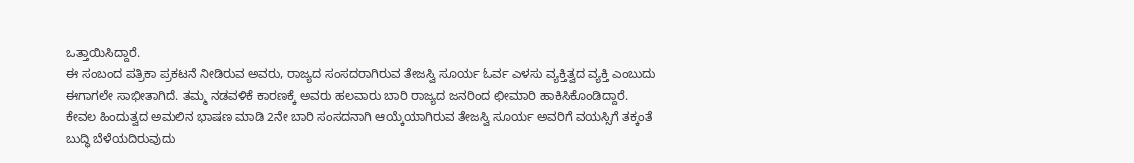ಒತ್ತಾಯಿಸಿದ್ದಾರೆ.
ಈ ಸಂಬಂದ ಪತ್ರಿಕಾ ಪ್ರಕಟನೆ ನೀಡಿರುವ ಅವರು, ರಾಜ್ಯದ ಸಂಸದರಾಗಿರುವ ತೇಜಸ್ವಿ ಸೂರ್ಯ ಓರ್ವ ಎಳಸು ವ್ಯಕ್ತಿತ್ವದ ವ್ಯಕ್ತಿ ಎಂಬುದು ಈಗಾಗಲೇ ಸಾಭೀತಾಗಿದೆ. ತಮ್ಮ ನಡವಳಿಕೆ ಕಾರಣಕ್ಕೆ ಅವರು ಹಲವಾರು ಬಾರಿ ರಾಜ್ಯದ ಜನರಿಂದ ಛೀಮಾರಿ ಹಾಕಿಸಿಕೊಂಡಿದ್ದಾರೆ. ಕೇವಲ ಹಿಂದುತ್ವದ ಅಮಲಿನ ಭಾಷಣ ಮಾಡಿ 2ನೇ ಬಾರಿ ಸಂಸದನಾಗಿ ಆಯ್ಕೆಯಾಗಿರುವ ತೇಜಸ್ವಿ ಸೂರ್ಯ ಅವರಿಗೆ ವಯಸ್ಸಿಗೆ ತಕ್ಕಂತೆ ಬುದ್ಧಿ ಬೆಳೆಯದಿರುವುದು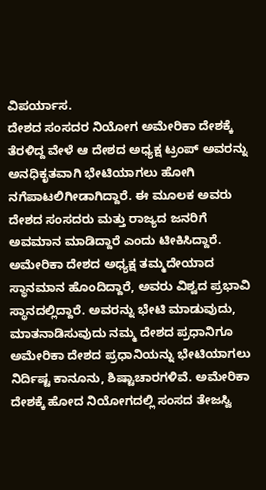ವಿಪರ್ಯಾಸ.
ದೇಶದ ಸಂಸದರ ನಿಯೋಗ ಅಮೇರಿಕಾ ದೇಶಕ್ಕೆ ತೆರಳಿದ್ದ ವೇಳೆ ಆ ದೇಶದ ಅಧ್ಯಕ್ಷ ಟ್ರಂಪ್ ಅವರನ್ನು ಅನಧಿಕೃತವಾಗಿ ಭೇಟಿಯಾಗಲು ಹೋಗಿ ನಗೆಪಾಟಲಿಗೀಡಾಗಿದ್ದಾರೆ. ಈ ಮೂಲಕ ಅವರು ದೇಶದ ಸಂಸದರು ಮತ್ತು ರಾಜ್ಯದ ಜನರಿಗೆ ಅವಮಾನ ಮಾಡಿದ್ದಾರೆ ಎಂದು ಟೀಕಿಸಿದ್ದಾರೆ.
ಅಮೇರಿಕಾ ದೇಶದ ಅಧ್ಯಕ್ಷ ತಮ್ಮದೇಯಾದ ಸ್ಥಾನಮಾನ ಹೊಂದಿದ್ದಾರೆ, ಅವರು ವಿಶ್ವದ ಪ್ರಭಾವಿ ಸ್ಥಾನದಲ್ಲಿದ್ದಾರೆ. ಅವರನ್ನು ಭೇಟಿ ಮಾಡುವುದು, ಮಾತನಾಡಿಸುವುದು ನಮ್ಮ ದೇಶದ ಪ್ರಧಾನಿಗೂ ಅಮೇರಿಕಾ ದೇಶದ ಪ್ರಧಾನಿಯನ್ನು ಭೇಟಿಯಾಗಲು ನಿರ್ದಿಷ್ಟ ಕಾನೂನು, ಶಿಷ್ಟಾಚಾರಗಳಿವೆ. ಅಮೇರಿಕಾ ದೇಶಕ್ಕೆ ಹೋದ ನಿಯೋಗದಲ್ಲಿ ಸಂಸದ ತೇಜಸ್ವಿ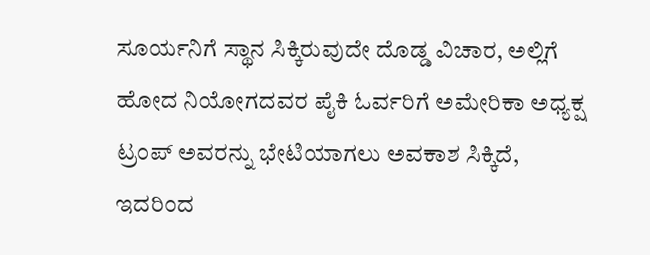ಸೂರ್ಯನಿಗೆ ಸ್ಥಾನ ಸಿಕ್ಕಿರುವುದೇ ದೊಡ್ಡ ವಿಚಾರ, ಅಲ್ಲಿಗೆ ಹೋದ ನಿಯೋಗದವರ ಪೈಕಿ ಓರ್ವರಿಗೆ ಅಮೇರಿಕಾ ಅಧ್ಯಕ್ಷ ಟ್ರಂಪ್ ಅವರನ್ನು ಭೇಟಿಯಾಗಲು ಅವಕಾಶ ಸಿಕ್ಕಿದೆ, ಇದರಿಂದ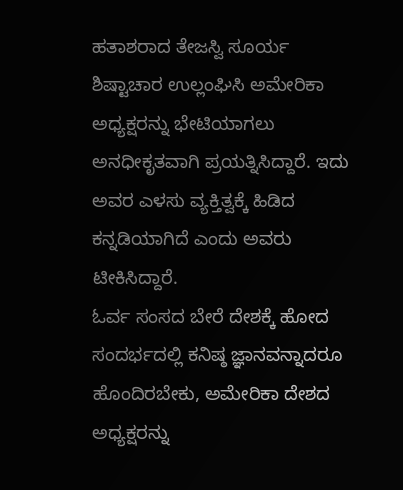ಹತಾಶರಾದ ತೇಜಸ್ವಿ ಸೂರ್ಯ ಶಿಷ್ಟಾಚಾರ ಉಲ್ಲಂಘಿಸಿ ಅಮೇರಿಕಾ ಅಧ್ಯಕ್ಷರನ್ನು ಭೇಟಿಯಾಗಲು ಅನಧೀಕೃತವಾಗಿ ಪ್ರಯತ್ನಿಸಿದ್ದಾರೆ. ಇದು ಅವರ ಎಳಸು ವ್ಯಕ್ತಿತ್ವಕ್ಕೆ ಹಿಡಿದ ಕನ್ನಡಿಯಾಗಿದೆ ಎಂದು ಅವರು ಟೀಕಿಸಿದ್ದಾರೆ.
ಓರ್ವ ಸಂಸದ ಬೇರೆ ದೇಶಕ್ಕೆ ಹೋದ ಸಂದರ್ಭದಲ್ಲಿ ಕನಿಷ್ಠ ಜ್ಞಾನವನ್ನಾದರೂ ಹೊಂದಿರಬೇಕು, ಅಮೇರಿಕಾ ದೇಶದ ಅಧ್ಯಕ್ಷರನ್ನು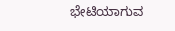ಭೇಟಿಯಾಗುವ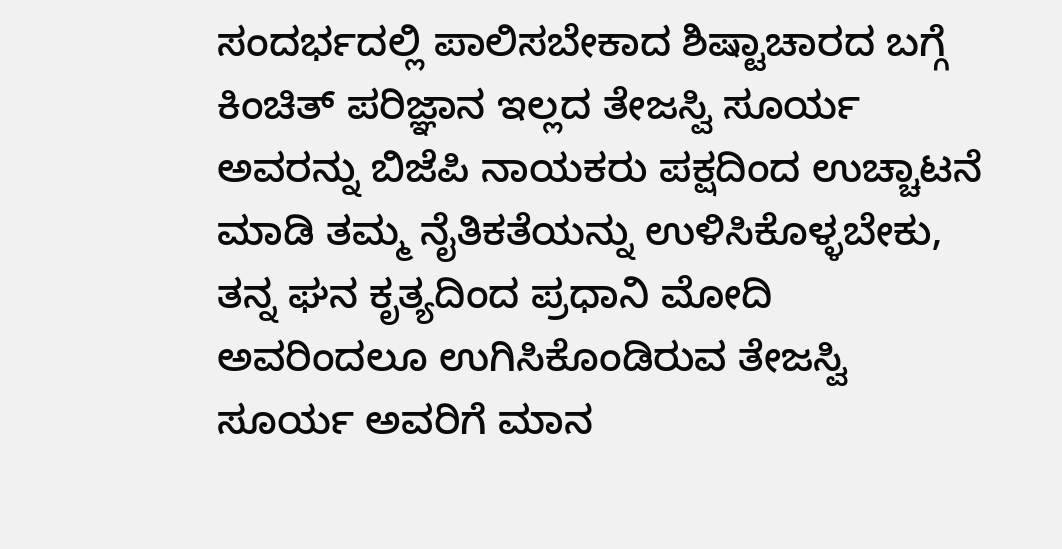ಸಂದರ್ಭದಲ್ಲಿ ಪಾಲಿಸಬೇಕಾದ ಶಿಷ್ಟಾಚಾರದ ಬಗ್ಗೆ ಕಿಂಚಿತ್ ಪರಿಜ್ಞಾನ ಇಲ್ಲದ ತೇಜಸ್ವಿ ಸೂರ್ಯ ಅವರನ್ನು ಬಿಜೆಪಿ ನಾಯಕರು ಪಕ್ಷದಿಂದ ಉಚ್ಚಾಟನೆ ಮಾಡಿ ತಮ್ಮ ನೈತಿಕತೆಯನ್ನು ಉಳಿಸಿಕೊಳ್ಳಬೇಕು, ತನ್ನ ಘನ ಕೃತ್ಯದಿಂದ ಪ್ರಧಾನಿ ಮೋದಿ ಅವರಿಂದಲೂ ಉಗಿಸಿಕೊಂಡಿರುವ ತೇಜಸ್ವಿ ಸೂರ್ಯ ಅವರಿಗೆ ಮಾನ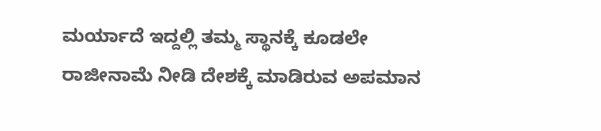ಮರ್ಯಾದೆ ಇದ್ದಲ್ಲಿ ತಮ್ಮ ಸ್ಥಾನಕ್ಕೆ ಕೂಡಲೇ ರಾಜೀನಾಮೆ ನೀಡಿ ದೇಶಕ್ಕೆ ಮಾಡಿರುವ ಅಪಮಾನ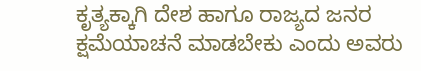ಕೃತ್ಯಕ್ಕಾಗಿ ದೇಶ ಹಾಗೂ ರಾಜ್ಯದ ಜನರ ಕ್ಷಮೆಯಾಚನೆ ಮಾಡಬೇಕು ಎಂದು ಅವರು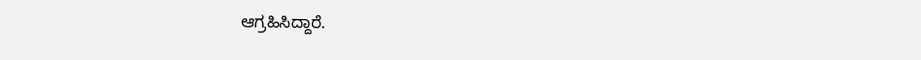ಆಗ್ರಹಿಸಿದ್ದಾರೆ.